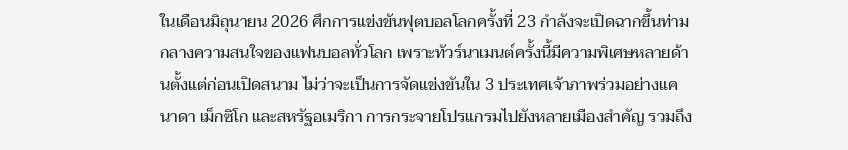ในเดือนมิถุนายน 2026 ศึกการแข่งขันฟุตบอลโลกครั้งที่ 23 กำลังจะเปิดฉากขึ้นท่ามกลางความสนใจของแฟนบอลทั่วโลก เพราะทัวร์นาเมนต์ครั้งนี้มีความพิเศษหลายด้านตั้งแต่ก่อนเปิดสนาม ไม่ว่าจะเป็นการจัดแข่งขันใน 3 ประเทศเจ้าภาพร่วมอย่างแคนาดา เม็กซิโก และสหรัฐอเมริกา การกระจายโปรแกรมไปยังหลายเมืองสำคัญ รวมถึง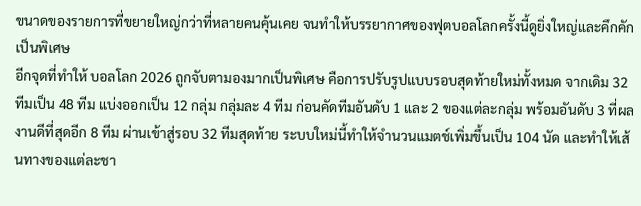ขนาดของรายการที่ขยายใหญ่กว่าที่หลายคนคุ้นเคย จนทำให้บรรยากาศของฟุตบอลโลกครั้งนี้ดูยิ่งใหญ่และคึกคักเป็นพิเศษ
อีกจุดที่ทำให้ บอลโลก 2026 ถูกจับตามองมากเป็นพิเศษ คือการปรับรูปแบบรอบสุดท้ายใหม่ทั้งหมด จากเดิม 32 ทีมเป็น 48 ทีม แบ่งออกเป็น 12 กลุ่ม กลุ่มละ 4 ทีม ก่อนคัดทีมอันดับ 1 และ 2 ของแต่ละกลุ่ม พร้อมอันดับ 3 ที่ผลงานดีที่สุดอีก 8 ทีม ผ่านเข้าสู่รอบ 32 ทีมสุดท้าย ระบบใหม่นี้ทำให้จำนวนแมตช์เพิ่มขึ้นเป็น 104 นัด และทำให้เส้นทางของแต่ละชา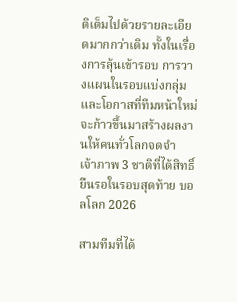ติเต็มไปด้วยรายละเอียดมากกว่าเดิม ทั้งในเรื่องการลุ้นเข้ารอบ การวางแผนในรอบแบ่งกลุ่ม และโอกาสที่ทีมหน้าใหม่จะก้าวขึ้นมาสร้างผลงานให้คนทั่วโลกจดจำ
เจ้าภาพ 3 ชาติที่ได้สิทธิ์ยืนรอในรอบสุดท้าย บอลโลก 2026

สามทีมที่ได้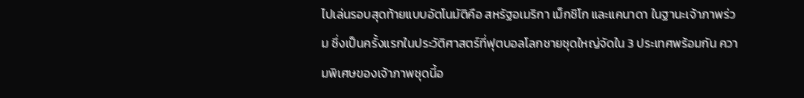ไปเล่นรอบสุดท้ายแบบอัตโนมัติคือ สหรัฐอเมริกา เม็กซิโก และแคนาดา ในฐานะเจ้าภาพร่วม ซึ่งเป็นครั้งแรกในประวัติศาสตร์ที่ฟุตบอลโลกชายชุดใหญ่จัดใน 3 ประเทศพร้อมกัน ความพิเศษของเจ้าภาพชุดนี้อ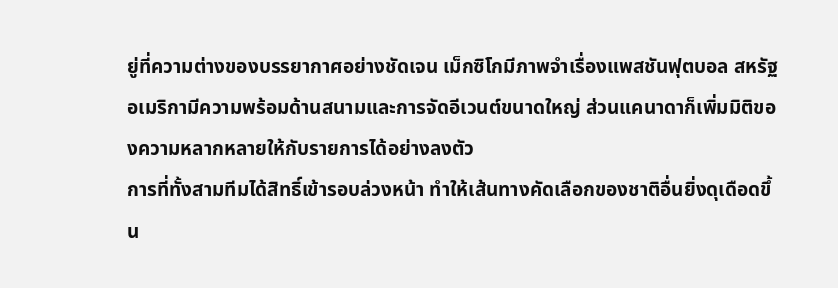ยู่ที่ความต่างของบรรยากาศอย่างชัดเจน เม็กซิโกมีภาพจำเรื่องแพสชันฟุตบอล สหรัฐอเมริกามีความพร้อมด้านสนามและการจัดอีเวนต์ขนาดใหญ่ ส่วนแคนาดาก็เพิ่มมิติของความหลากหลายให้กับรายการได้อย่างลงตัว
การที่ทั้งสามทีมได้สิทธิ์เข้ารอบล่วงหน้า ทำให้เส้นทางคัดเลือกของชาติอื่นยิ่งดุเดือดขึ้น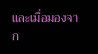และเมื่อมองจาก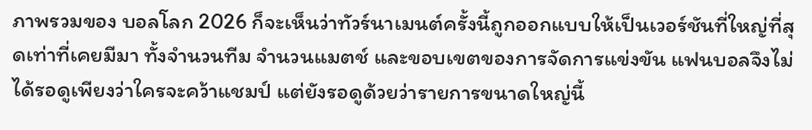ภาพรวมของ บอลโลก 2026 ก็จะเห็นว่าทัวร์นาเมนต์ครั้งนี้ถูกออกแบบให้เป็นเวอร์ชันที่ใหญ่ที่สุดเท่าที่เคยมีมา ทั้งจำนวนทีม จำนวนแมตช์ และขอบเขตของการจัดการแข่งขัน แฟนบอลจึงไม่ได้รอดูเพียงว่าใครจะคว้าแชมป์ แต่ยังรอดูด้วยว่ารายการขนาดใหญ่นี้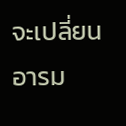จะเปลี่ยนอารม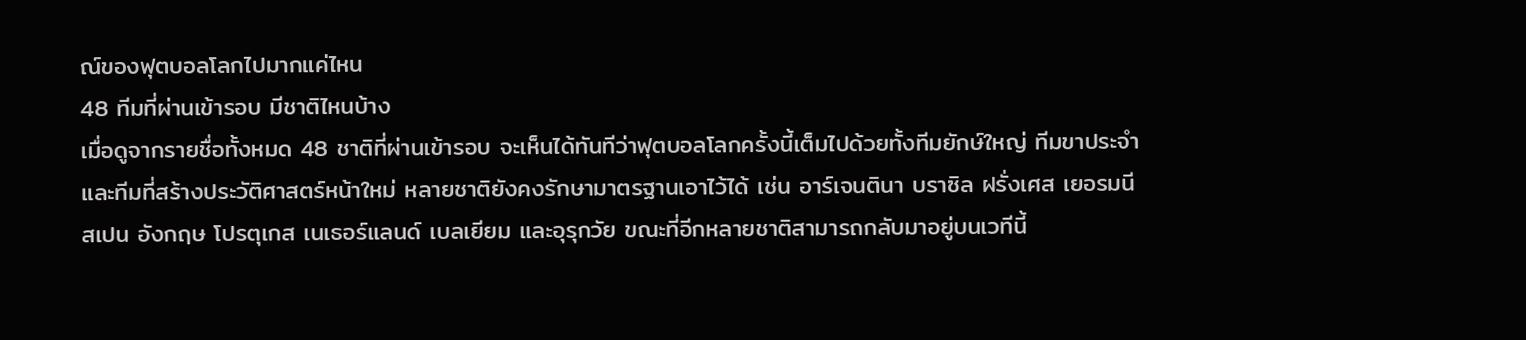ณ์ของฟุตบอลโลกไปมากแค่ไหน
48 ทีมที่ผ่านเข้ารอบ มีชาติไหนบ้าง
เมื่อดูจากรายชื่อทั้งหมด 48 ชาติที่ผ่านเข้ารอบ จะเห็นได้ทันทีว่าฟุตบอลโลกครั้งนี้เต็มไปด้วยทั้งทีมยักษ์ใหญ่ ทีมขาประจำ และทีมที่สร้างประวัติศาสตร์หน้าใหม่ หลายชาติยังคงรักษามาตรฐานเอาไว้ได้ เช่น อาร์เจนตินา บราซิล ฝรั่งเศส เยอรมนี สเปน อังกฤษ โปรตุเกส เนเธอร์แลนด์ เบลเยียม และอุรุกวัย ขณะที่อีกหลายชาติสามารถกลับมาอยู่บนเวทีนี้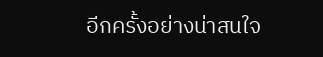อีกครั้งอย่างน่าสนใจ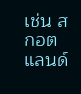เช่น สกอตแลนด์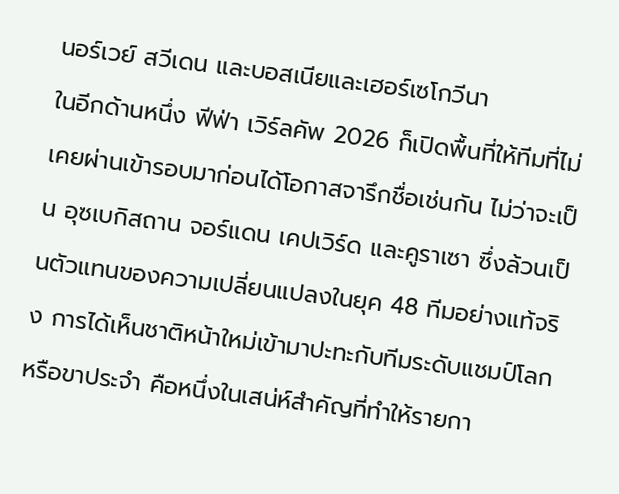นอร์เวย์ สวีเดน และบอสเนียและเฮอร์เซโกวีนา
ในอีกด้านหนึ่ง ฟีฟ่า เวิร์ลคัพ 2026 ก็เปิดพื้นที่ให้ทีมที่ไม่เคยผ่านเข้ารอบมาก่อนได้โอกาสจารึกชื่อเช่นกัน ไม่ว่าจะเป็น อุซเบกิสถาน จอร์แดน เคปเวิร์ด และคูราเซา ซึ่งล้วนเป็นตัวแทนของความเปลี่ยนแปลงในยุค 48 ทีมอย่างแท้จริง การได้เห็นชาติหน้าใหม่เข้ามาปะทะกับทีมระดับแชมป์โลกหรือขาประจำ คือหนึ่งในเสน่ห์สำคัญที่ทำให้รายกา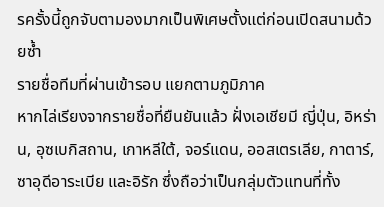รครั้งนี้ถูกจับตามองมากเป็นพิเศษตั้งแต่ก่อนเปิดสนามด้วยซ้ำ
รายชื่อทีมที่ผ่านเข้ารอบ แยกตามภูมิภาค
หากไล่เรียงจากรายชื่อที่ยืนยันแล้ว ฝั่งเอเชียมี ญี่ปุ่น, อิหร่าน, อุซเบกิสถาน, เกาหลีใต้, จอร์แดน, ออสเตรเลีย, กาตาร์, ซาอุดีอาระเบีย และอิรัก ซึ่งถือว่าเป็นกลุ่มตัวแทนที่ทั้ง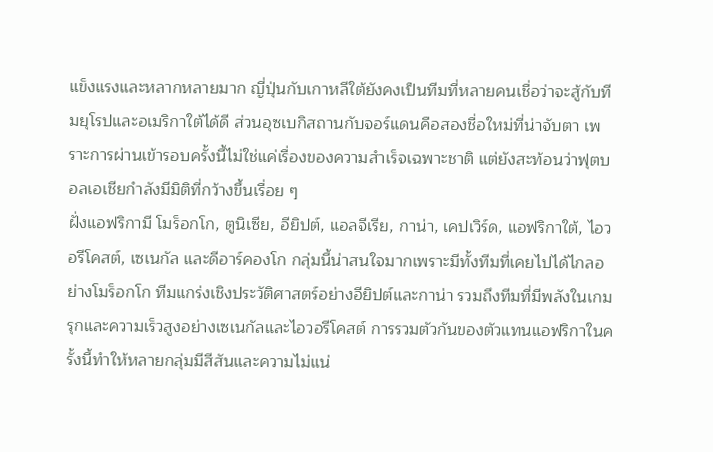แข็งแรงและหลากหลายมาก ญี่ปุ่นกับเกาหลีใต้ยังคงเป็นทีมที่หลายคนเชื่อว่าจะสู้กับทีมยุโรปและอเมริกาใต้ได้ดี ส่วนอุซเบกิสถานกับจอร์แดนคือสองชื่อใหม่ที่น่าจับตา เพราะการผ่านเข้ารอบครั้งนี้ไม่ใช่แค่เรื่องของความสำเร็จเฉพาะชาติ แต่ยังสะท้อนว่าฟุตบอลเอเชียกำลังมีมิติที่กว้างขึ้นเรื่อย ๆ
ฝั่งแอฟริกามี โมร็อกโก, ตูนิเซีย, อียิปต์, แอลจีเรีย, กาน่า, เคปเวิร์ด, แอฟริกาใต้, ไอวอรีโคสต์, เซเนกัล และดีอาร์คองโก กลุ่มนี้น่าสนใจมากเพราะมีทั้งทีมที่เคยไปได้ไกลอย่างโมร็อกโก ทีมแกร่งเชิงประวัติศาสตร์อย่างอียิปต์และกาน่า รวมถึงทีมที่มีพลังในเกมรุกและความเร็วสูงอย่างเซเนกัลและไอวอรีโคสต์ การรวมตัวกันของตัวแทนแอฟริกาในครั้งนี้ทำให้หลายกลุ่มมีสีสันและความไม่แน่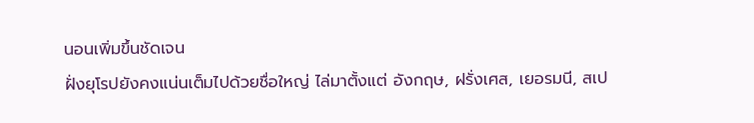นอนเพิ่มขึ้นชัดเจน
ฝั่งยุโรปยังคงแน่นเต็มไปด้วยชื่อใหญ่ ไล่มาตั้งแต่ อังกฤษ, ฝรั่งเศส, เยอรมนี, สเป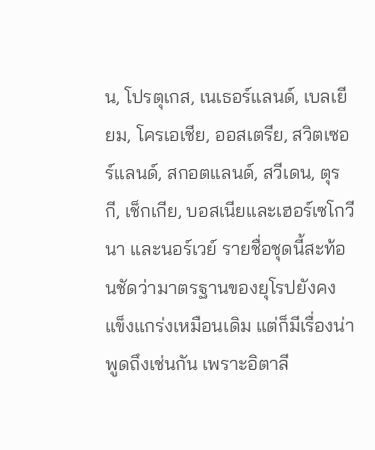น, โปรตุเกส, เนเธอร์แลนด์, เบลเยียม, โครเอเชีย, ออสเตรีย, สวิตเซอร์แลนด์, สกอตแลนด์, สวีเดน, ตุรกี, เช็กเกีย, บอสเนียและเฮอร์เซโกวีนา และนอร์เวย์ รายชื่อชุดนี้สะท้อนชัดว่ามาตรฐานของยุโรปยังคงแข็งแกร่งเหมือนเดิม แต่ก็มีเรื่องน่าพูดถึงเช่นกัน เพราะอิตาลี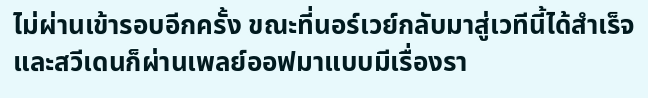ไม่ผ่านเข้ารอบอีกครั้ง ขณะที่นอร์เวย์กลับมาสู่เวทีนี้ได้สำเร็จ และสวีเดนก็ผ่านเพลย์ออฟมาแบบมีเรื่องรา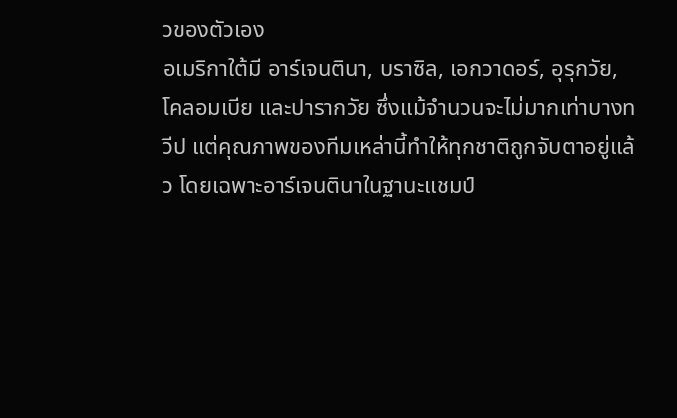วของตัวเอง
อเมริกาใต้มี อาร์เจนตินา, บราซิล, เอกวาดอร์, อุรุกวัย, โคลอมเบีย และปารากวัย ซึ่งแม้จำนวนจะไม่มากเท่าบางทวีป แต่คุณภาพของทีมเหล่านี้ทำให้ทุกชาติถูกจับตาอยู่แล้ว โดยเฉพาะอาร์เจนตินาในฐานะแชมป์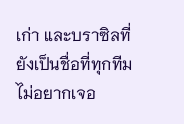เก่า และบราซิลที่ยังเป็นชื่อที่ทุกทีมไม่อยากเจอ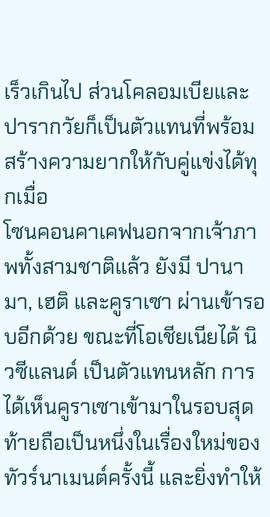เร็วเกินไป ส่วนโคลอมเบียและปารากวัยก็เป็นตัวแทนที่พร้อมสร้างความยากให้กับคู่แข่งได้ทุกเมื่อ
โซนคอนคาเคฟนอกจากเจ้าภาพทั้งสามชาติแล้ว ยังมี ปานามา, เฮติ และคูราเซา ผ่านเข้ารอบอีกด้วย ขณะที่โอเชียเนียได้ นิวซีแลนด์ เป็นตัวแทนหลัก การได้เห็นคูราเซาเข้ามาในรอบสุดท้ายถือเป็นหนึ่งในเรื่องใหม่ของทัวร์นาเมนต์ครั้งนี้ และยิ่งทำให้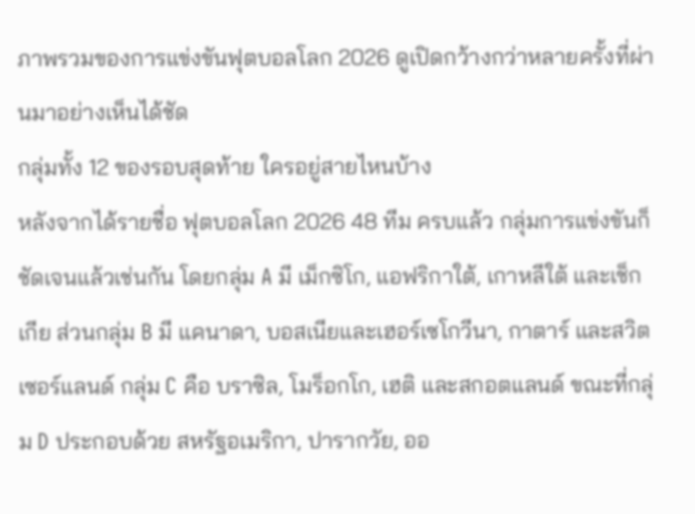ภาพรวมของการแข่งขันฟุตบอลโลก 2026 ดูเปิดกว้างกว่าหลายครั้งที่ผ่านมาอย่างเห็นได้ชัด
กลุ่มทั้ง 12 ของรอบสุดท้าย ใครอยู่สายไหนบ้าง
หลังจากได้รายชื่อ ฟุตบอลโลก 2026 48 ทีม ครบแล้ว กลุ่มการแข่งขันก็ชัดเจนแล้วเช่นกัน โดยกลุ่ม A มี เม็กซิโก, แอฟริกาใต้, เกาหลีใต้ และเช็กเกีย ส่วนกลุ่ม B มี แคนาดา, บอสเนียและเฮอร์เซโกวีนา, กาตาร์ และสวิตเซอร์แลนด์ กลุ่ม C คือ บราซิล, โมร็อกโก, เฮติ และสกอตแลนด์ ขณะที่กลุ่ม D ประกอบด้วย สหรัฐอเมริกา, ปารากวัย, ออ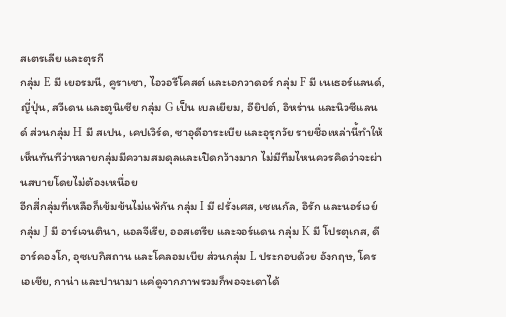สเตรเลีย และตุรกี
กลุ่ม E มี เยอรมนี, คูราเซา, ไอวอรีโคสต์ และเอกวาดอร์ กลุ่ม F มี เนเธอร์แลนด์, ญี่ปุ่น, สวีเดน และตูนิเซีย กลุ่ม G เป็น เบลเยียม, อียิปต์, อิหร่าน และนิวซีแลนด์ ส่วนกลุ่ม H มี สเปน, เคปเวิร์ด, ซาอุดีอาระเบีย และอุรุกวัย รายชื่อเหล่านี้ทำให้เห็นทันทีว่าหลายกลุ่มมีความสมดุลและเปิดกว้างมาก ไม่มีทีมไหนควรคิดว่าจะผ่านสบายโดยไม่ต้องเหนื่อย
อีกสี่กลุ่มที่เหลือก็เข้มข้นไม่แพ้กัน กลุ่ม I มี ฝรั่งเศส, เซเนกัล, อิรัก และนอร์เวย์ กลุ่ม J มี อาร์เจนตินา, แอลจีเรีย, ออสเตรีย และจอร์แดน กลุ่ม K มี โปรตุเกส, ดีอาร์คองโก, อุซเบกิสถาน และโคลอมเบีย ส่วนกลุ่ม L ประกอบด้วย อังกฤษ, โครเอเชีย, กาน่า และปานามา แค่ดูจากภาพรวมก็พอจะเดาได้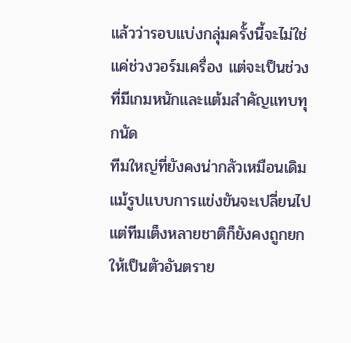แล้วว่ารอบแบ่งกลุ่มครั้งนี้จะไม่ใช่แค่ช่วงวอร์มเครื่อง แต่จะเป็นช่วงที่มีเกมหนักและแต้มสำคัญแทบทุกนัด
ทีมใหญ่ที่ยังคงน่ากลัวเหมือนเดิม
แม้รูปแบบการแข่งขันจะเปลี่ยนไป แต่ทีมเต็งหลายชาติก็ยังคงถูกยกให้เป็นตัวอันตราย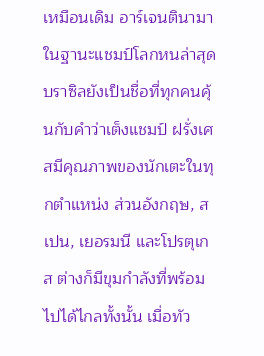เหมือนเดิม อาร์เจนตินามาในฐานะแชมป์โลกหนล่าสุด บราซิลยังเป็นชื่อที่ทุกคนคุ้นกับคำว่าเต็งแชมป์ ฝรั่งเศสมีคุณภาพของนักเตะในทุกตำแหน่ง ส่วนอังกฤษ, สเปน, เยอรมนี และโปรตุเกส ต่างก็มีขุมกำลังที่พร้อมไปได้ไกลทั้งนั้น เมื่อทัว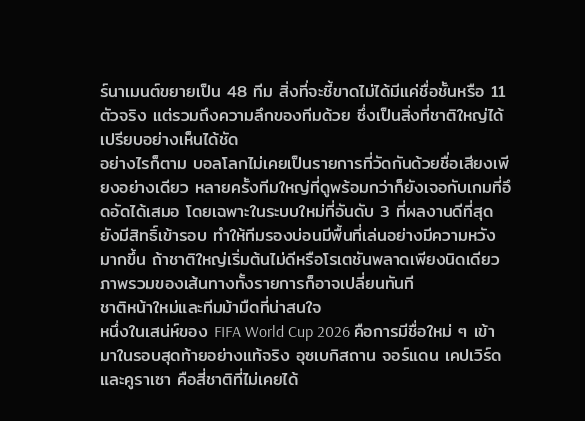ร์นาเมนต์ขยายเป็น 48 ทีม สิ่งที่จะชี้ขาดไม่ได้มีแค่ชื่อชั้นหรือ 11 ตัวจริง แต่รวมถึงความลึกของทีมด้วย ซึ่งเป็นสิ่งที่ชาติใหญ่ได้เปรียบอย่างเห็นได้ชัด
อย่างไรก็ตาม บอลโลกไม่เคยเป็นรายการที่วัดกันด้วยชื่อเสียงเพียงอย่างเดียว หลายครั้งทีมใหญ่ที่ดูพร้อมกว่าก็ยังเจอกับเกมที่อึดอัดได้เสมอ โดยเฉพาะในระบบใหม่ที่อันดับ 3 ที่ผลงานดีที่สุดยังมีสิทธิ์เข้ารอบ ทำให้ทีมรองบ่อนมีพื้นที่เล่นอย่างมีความหวังมากขึ้น ถ้าชาติใหญ่เริ่มต้นไม่ดีหรือโรเตชันพลาดเพียงนิดเดียว ภาพรวมของเส้นทางทั้งรายการก็อาจเปลี่ยนทันที
ชาติหน้าใหม่และทีมม้ามืดที่น่าสนใจ
หนึ่งในเสน่ห์ของ FIFA World Cup 2026 คือการมีชื่อใหม่ ๆ เข้ามาในรอบสุดท้ายอย่างแท้จริง อุซเบกิสถาน จอร์แดน เคปเวิร์ด และคูราเซา คือสี่ชาติที่ไม่เคยได้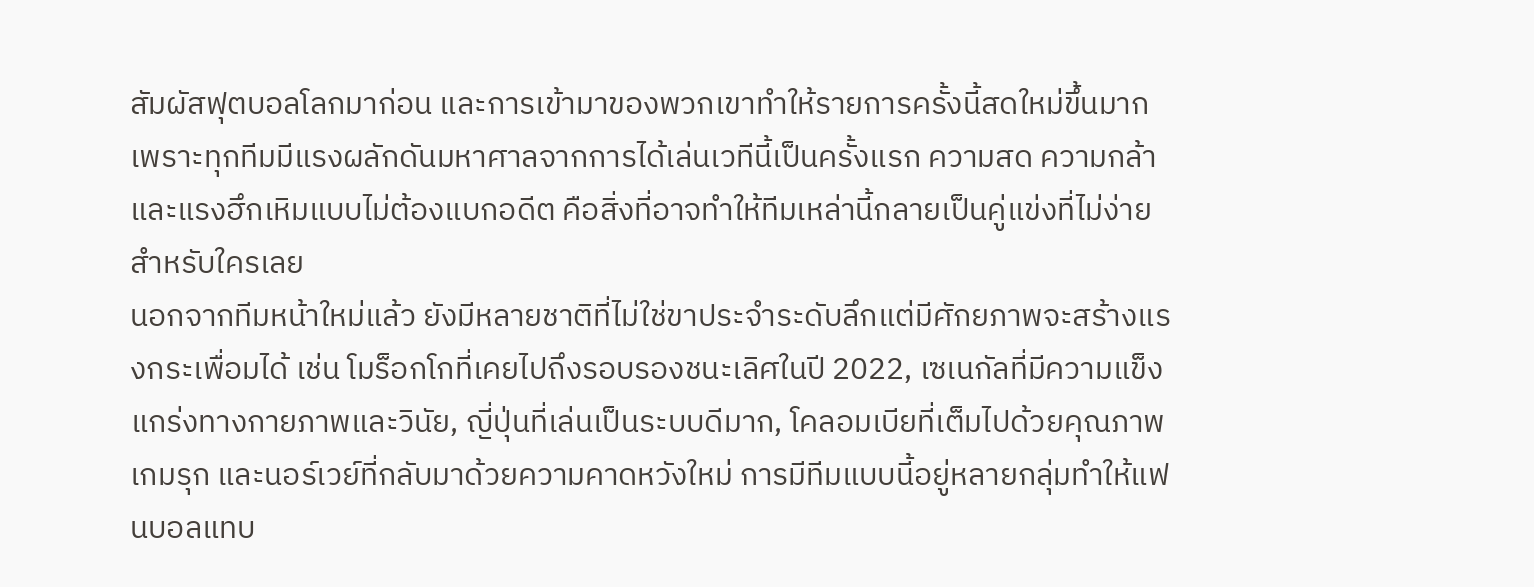สัมผัสฟุตบอลโลกมาก่อน และการเข้ามาของพวกเขาทำให้รายการครั้งนี้สดใหม่ขึ้นมาก เพราะทุกทีมมีแรงผลักดันมหาศาลจากการได้เล่นเวทีนี้เป็นครั้งแรก ความสด ความกล้า และแรงฮึกเหิมแบบไม่ต้องแบกอดีต คือสิ่งที่อาจทำให้ทีมเหล่านี้กลายเป็นคู่แข่งที่ไม่ง่ายสำหรับใครเลย
นอกจากทีมหน้าใหม่แล้ว ยังมีหลายชาติที่ไม่ใช่ขาประจำระดับลึกแต่มีศักยภาพจะสร้างแรงกระเพื่อมได้ เช่น โมร็อกโกที่เคยไปถึงรอบรองชนะเลิศในปี 2022, เซเนกัลที่มีความแข็งแกร่งทางกายภาพและวินัย, ญี่ปุ่นที่เล่นเป็นระบบดีมาก, โคลอมเบียที่เต็มไปด้วยคุณภาพเกมรุก และนอร์เวย์ที่กลับมาด้วยความคาดหวังใหม่ การมีทีมแบบนี้อยู่หลายกลุ่มทำให้แฟนบอลแทบ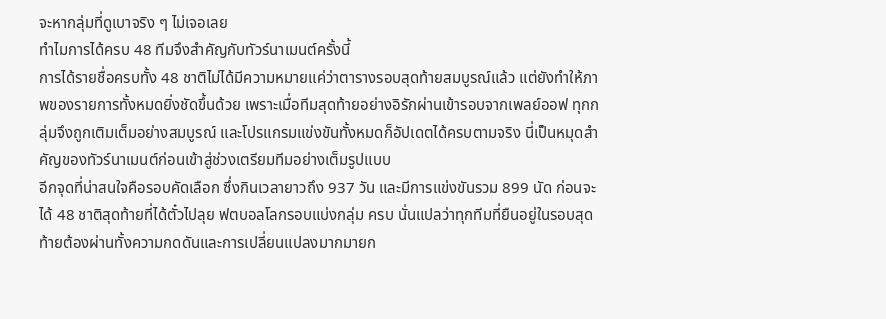จะหากลุ่มที่ดูเบาจริง ๆ ไม่เจอเลย
ทำไมการได้ครบ 48 ทีมจึงสำคัญกับทัวร์นาเมนต์ครั้งนี้
การได้รายชื่อครบทั้ง 48 ชาติไม่ได้มีความหมายแค่ว่าตารางรอบสุดท้ายสมบูรณ์แล้ว แต่ยังทำให้ภาพของรายการทั้งหมดยิ่งชัดขึ้นด้วย เพราะเมื่อทีมสุดท้ายอย่างอิรักผ่านเข้ารอบจากเพลย์ออฟ ทุกกลุ่มจึงถูกเติมเต็มอย่างสมบูรณ์ และโปรแกรมแข่งขันทั้งหมดก็อัปเดตได้ครบตามจริง นี่เป็นหมุดสำคัญของทัวร์นาเมนต์ก่อนเข้าสู่ช่วงเตรียมทีมอย่างเต็มรูปแบบ
อีกจุดที่น่าสนใจคือรอบคัดเลือก ซึ่งกินเวลายาวถึง 937 วัน และมีการแข่งขันรวม 899 นัด ก่อนจะได้ 48 ชาติสุดท้ายที่ได้ตั๋วไปลุย ฟตบอลโลกรอบแบ่งกลุ่ม ครบ นั่นแปลว่าทุกทีมที่ยืนอยู่ในรอบสุดท้ายต้องผ่านทั้งความกดดันและการเปลี่ยนแปลงมากมายก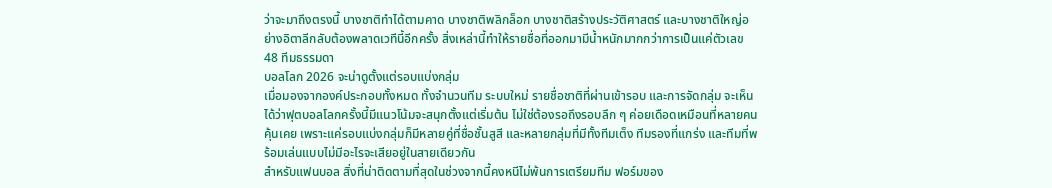ว่าจะมาถึงตรงนี้ บางชาติทำได้ตามคาด บางชาติพลิกล็อก บางชาติสร้างประวัติศาสตร์ และบางชาติใหญ่อย่างอิตาลีกลับต้องพลาดเวทีนี้อีกครั้ง สิ่งเหล่านี้ทำให้รายชื่อที่ออกมามีน้ำหนักมากกว่าการเป็นแค่ตัวเลข 48 ทีมธรรมดา
บอลโลก 2026 จะน่าดูตั้งแต่รอบแบ่งกลุ่ม
เมื่อมองจากองค์ประกอบทั้งหมด ทั้งจำนวนทีม ระบบใหม่ รายชื่อชาติที่ผ่านเข้ารอบ และการจัดกลุ่ม จะเห็นได้ว่าฟุตบอลโลกครั้งนี้มีแนวโน้มจะสนุกตั้งแต่เริ่มต้น ไม่ใช่ต้องรอถึงรอบลึก ๆ ค่อยเดือดเหมือนที่หลายคนคุ้นเคย เพราะแค่รอบแบ่งกลุ่มก็มีหลายคู่ที่ชื่อชั้นสูสี และหลายกลุ่มที่มีทั้งทีมเต็ง ทีมรองที่แกร่ง และทีมที่พร้อมเล่นแบบไม่มีอะไรจะเสียอยู่ในสายเดียวกัน
สำหรับแฟนบอล สิ่งที่น่าติดตามที่สุดในช่วงจากนี้คงหนีไม่พ้นการเตรียมทีม ฟอร์มของ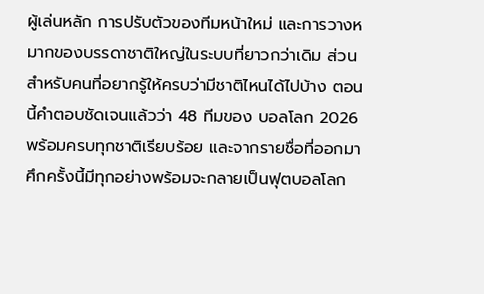ผู้เล่นหลัก การปรับตัวของทีมหน้าใหม่ และการวางหมากของบรรดาชาติใหญ่ในระบบที่ยาวกว่าเดิม ส่วนสำหรับคนที่อยากรู้ให้ครบว่ามีชาติไหนได้ไปบ้าง ตอนนี้คำตอบชัดเจนแล้วว่า 48 ทีมของ บอลโลก 2026 พร้อมครบทุกชาติเรียบร้อย และจากรายชื่อที่ออกมา ศึกครั้งนี้มีทุกอย่างพร้อมจะกลายเป็นฟุตบอลโลก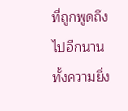ที่ถูกพูดถึงไปอีกนาน ทั้งความยิ่ง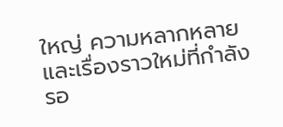ใหญ่ ความหลากหลาย และเรื่องราวใหม่ที่กำลังรอ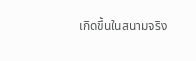เกิดขึ้นในสนามจริง